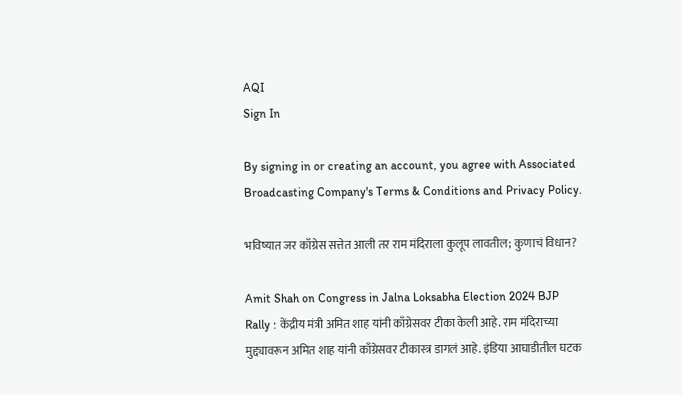AQI
Sign In

By signing in or creating an account, you agree with Associated Broadcasting Company's Terms & Conditions and Privacy Policy.

भविष्यात जर काँग्रेस सत्तेत आली तर राम मंदिराला कुलूप लावतील; कुणाचं विधान?

Amit Shah on Congress in Jalna Loksabha Election 2024 BJP Rally : केंद्रीय मंत्री अमित शाह यांनी काँग्रेसवर टीका केली आहे. राम मंदिराच्या मुद्द्यावरून अमित शाह यांनी काँग्रेसवर टीकास्त्र डागलं आहे. इंडिया आघाडीतील घटक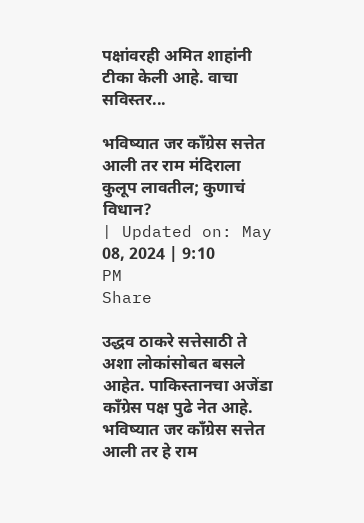पक्षांवरही अमित शाहांनी टीका केली आहे. वाचा सविस्तर...

भविष्यात जर काँग्रेस सत्तेत आली तर राम मंदिराला कुलूप लावतील; कुणाचं विधान?
| Updated on: May 08, 2024 | 9:10 PM
Share

उद्धव ठाकरे सत्तेसाठी ते अशा लोकांसोबत बसले आहेत. पाकिस्तानचा अजेंडा काँग्रेस पक्ष पुढे नेत आहे. भविष्यात जर काँग्रेस सत्तेत आली तर हे राम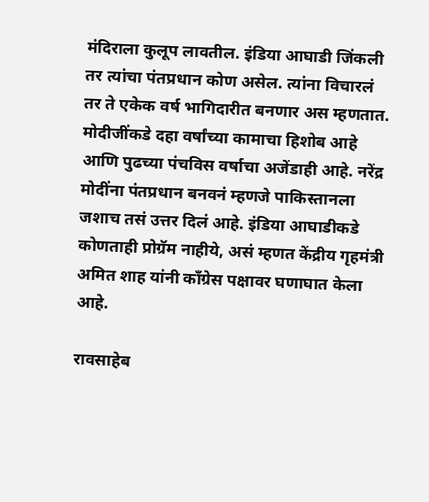मंदिराला कुलूप लावतील. इंडिया आघाडी जिंकली तर त्यांचा पंतप्रधान कोण असेल. त्यांना विचारलं तर ते एकेक वर्ष भागिदारीत बनणार अस म्हणतात. मोदीजींकडे दहा वर्षांच्या कामाचा हिशोब आहे आणि पुढच्या पंचविस वर्षाचा अजेंडाही आहे. नरेंद्र मोदींना पंतप्रधान बनवनं म्हणजे पाकिस्तानला जशाच तसं उत्तर दिलं आहे. इंडिया आघाडीकडे कोणताही प्रोग्रॅम नाहीये, असं म्हणत केंद्रीय गृहमंत्री अमित शाह यांनी काँग्रेस पक्षावर घणाघात केला आहे.

रावसाहेब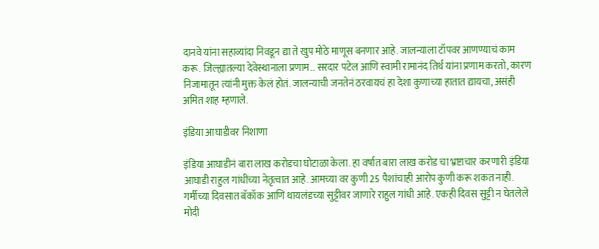दानवे यांना सहाव्यांदा निवडून द्या ते खुप मोठे माणूस बनणार आहे. जालन्याला टॉपवर आणण्याचं काम करू. जिल्ह्यातल्या देवेस्थानाला प्रणाम… सरदार पटेल आणि स्वामी रामानंद तिर्थ यांना प्रणाम करतो, कारण निजामातून त्यांनी मुक्त केलं होतं. जालन्याची जनतेनं ठरवायचं हा देशा कुणाच्या हातात द्यायचा, असंही अमित शाह म्हणाले.

इंडिया आघाडीवर निशाणा

इंडिया आघाडीनं बारा लाख करोडचा घोटाळा केला. हा वर्षात बारा लाख करोड चा भ्रष्टाचार करणारी इंडिया आघाडी राहुल गांधींच्या नेतृत्वात आहे. आमच्या वर कुणी 25 पैशांचाही आरोप कुणी करू शकत नाही. गर्मीच्या दिवसात बॅकॉक आणि थायलंडच्या सुट्टीवर जाणारे राहुल गांधी आहे. एकही दिवस सुट्टी न घेतलेले मोदी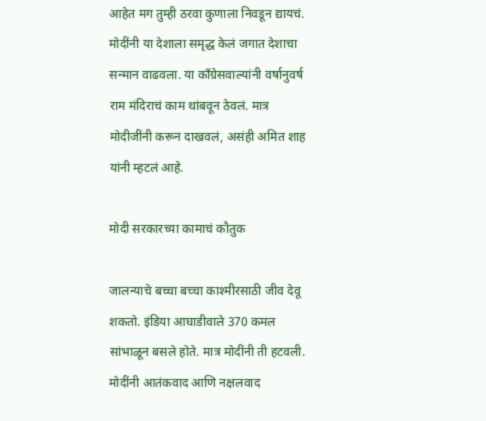आहेत मग तुम्ही ठरवा कुणाला निवडून द्यायचं. मोदींनी या देशाला समृद्ध केलं जगात देशाचा सन्मान वाढवला. या काँग्रेसवाल्यांनी वर्षानुवर्ष राम मंदिराचं काम थांबवून ठेवलं. मात्र मोदीजींनी करून दाखवलं, असंही अमित शाह यांनी म्हटलं आहे.

मोदी सरकारच्या कामाचं कौतुक

जालन्याचे बच्चा बच्चा काश्मीरसाठी जीव देवू शकतो. इंडिया आघाडीवाले 370 कमल सांभाळून बसले होते. मात्र मोदींनी ती हटवली. मोदींनी आतंकवाद आणि नक्षलवाद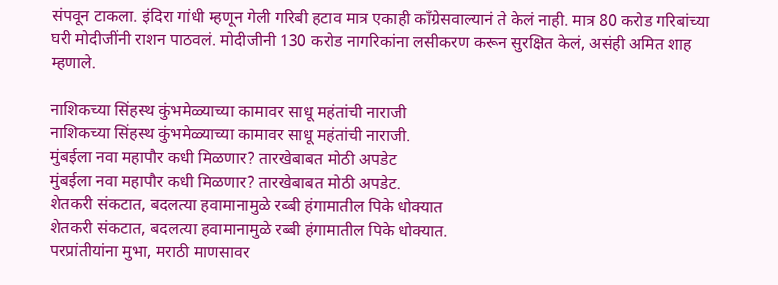संपवून टाकला. इंदिरा गांधी म्हणून गेली गरिबी हटाव मात्र एकाही काँग्रेसवाल्यानं ते केलं नाही. मात्र 80 करोड गरिबांच्या घरी मोदीजींनी राशन पाठवलं. मोदीजीनी 130 करोड नागरिकांना लसीकरण करून सुरक्षित केलं, असंही अमित शाह म्हणाले.

नाशिकच्या सिंहस्थ कुंभमेळ्याच्या कामावर साधू महंतांची नाराजी
नाशिकच्या सिंहस्थ कुंभमेळ्याच्या कामावर साधू महंतांची नाराजी.
मुंबईला नवा महापौर कधी मिळणार? तारखेबाबत मोठी अपडेट
मुंबईला नवा महापौर कधी मिळणार? तारखेबाबत मोठी अपडेट.
शेतकरी संकटात, बदलत्या हवामानामुळे रब्बी हंगामातील पिके धोक्यात
शेतकरी संकटात, बदलत्या हवामानामुळे रब्बी हंगामातील पिके धोक्यात.
परप्रांतीयांना मुभा, मराठी माणसावर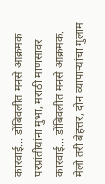कारवाई... डोंबिवलीत मनसे आक्रमक
परप्रांतीयांना मुभा, मराठी माणसावर कारवाई... डोंबिवलीत मनसे आक्रमक.
मेलो तरी बेहत्तर, दोन व्यापाऱ्यांचा गुलाम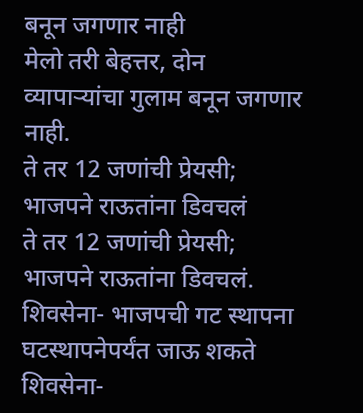बनून जगणार नाही
मेलो तरी बेहत्तर, दोन व्यापाऱ्यांचा गुलाम बनून जगणार नाही.
ते तर 12 जणांची प्रेयसी; भाजपने राऊतांना डिवचलं
ते तर 12 जणांची प्रेयसी; भाजपने राऊतांना डिवचलं.
शिवसेना- भाजपची गट स्थापना घटस्थापनेपर्यंत जाऊ शकते
शिवसेना-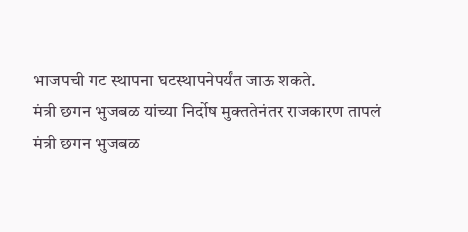भाजपची गट स्थापना घटस्थापनेपर्यंत जाऊ शकते.
मंत्री छगन भुजबळ यांच्या निर्दोष मुक्ततेनंतर राजकारण तापलं
मंत्री छगन भुजबळ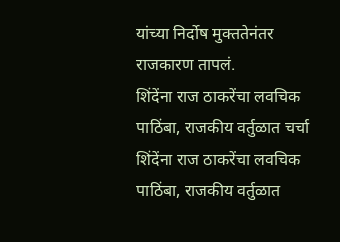यांच्या निर्दोष मुक्ततेनंतर राजकारण तापलं.
शिंदेंना राज ठाकरेंचा लवचिक पाठिंबा, राजकीय वर्तुळात चर्चा
शिंदेंना राज ठाकरेंचा लवचिक पाठिंबा, राजकीय वर्तुळात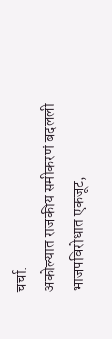चर्चा.
अकोल्यात राजकीय समीकरणं बदलली भाजपविरोधात एकजूट,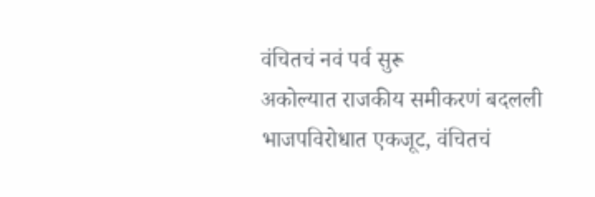वंचितचं नवं पर्व सुरू
अकोल्यात राजकीय समीकरणं बदलली भाजपविरोधात एकजूट, वंचितचं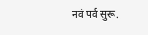नवं पर्व सुरू.